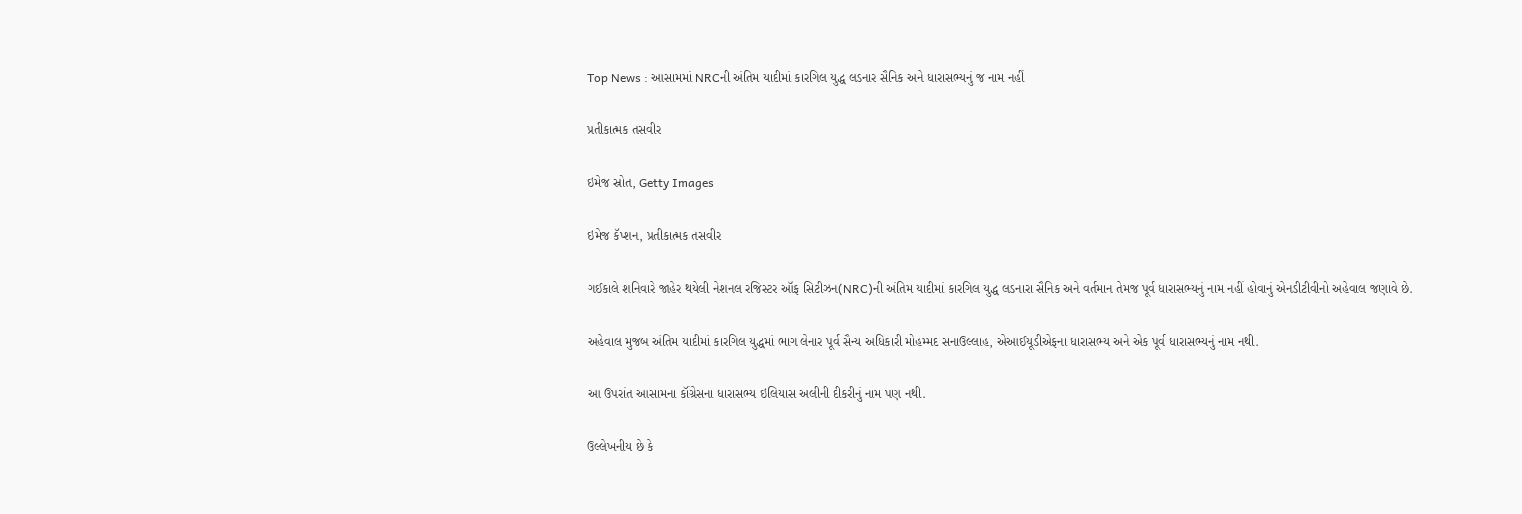Top News : આસામમાં NRCની અંતિમ યાદીમાં કારગિલ યુદ્ધ લડનાર સૈનિક અને ધારાસભ્યનું જ નામ નહીં

પ્રતીકાત્મક તસવીર

ઇમેજ સ્રોત, Getty Images

ઇમેજ કૅપ્શન, પ્રતીકાત્મક તસવીર

ગઈકાલે શનિવારે જાહેર થયેલી નેશનલ રજિસ્ટર ઑફ સિટીઝન(NRC)ની અંતિમ યાદીમાં કારગિલ યુદ્ધ લડનારા સૈનિક અને વર્તમાન તેમજ પૂર્વ ધારાસભ્યનું નામ નહીં હોવાનું એનડીટીવીનો અહેવાલ જણાવે છે.

અહેવાલ મુજબ અંતિમ યાદીમાં કારગિલ યુદ્ધમાં ભાગ લેનાર પૂર્વ સૈન્ય અધિકારી મોહમ્મદ સનાઉલ્લાહ, એઆઈયૂડીએફના ધારાસભ્ય અને એક પૂર્વ ધારાસભ્યનું નામ નથી.

આ ઉપરાંત આસામના કૉંગ્રેસના ધારાસભ્ય ઇલિયાસ અલીની દીકરીનું નામ પણ નથી.

ઉલ્લેખનીય છે કે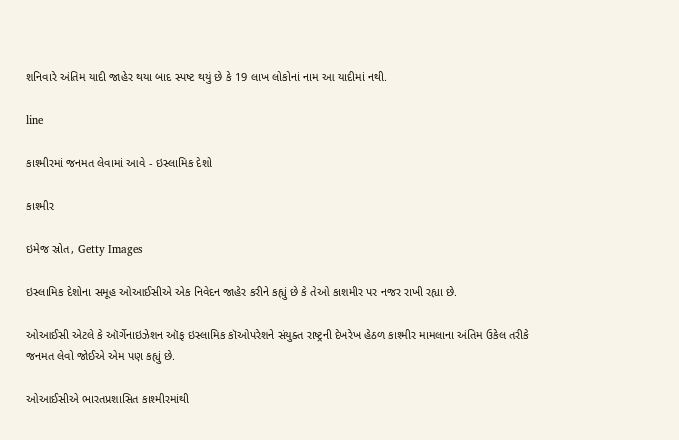શનિવારે અંતિમ યાદી જાહેર થયા બાદ સ્પષ્ટ થયું છે કે 19 લાખ લોકોનાં નામ આ યાદીમાં નથી.

line

કાશ્મીરમાં જનમત લેવામાં આવે - ઇસ્લામિક દેશો

કાશ્મીર

ઇમેજ સ્રોત, Getty Images

ઇસ્લામિક દેશોના સમૂહ ઓઆઈસીએ એક નિવેદન જાહેર કરીને કહ્યું છે કે તેઓ કાશમીર પર નજર રાખી રહ્યા છે.

ઓઆઈસી એટલે કે ઑર્ગેનાઇઝેશન ઑફ ઇસ્લામિક કૉઓપરેશને સંયુક્ત રાષ્ટ્રની દેખરેખ હેઠળ કાશ્મીર મામલાના અંતિમ ઉકેલ તરીકે જનમત લેવો જોઈએ એમ પણ કહ્યું છે.

ઓઆઈસીએ ભારતપ્રશાસિત કાશ્મીરમાંથી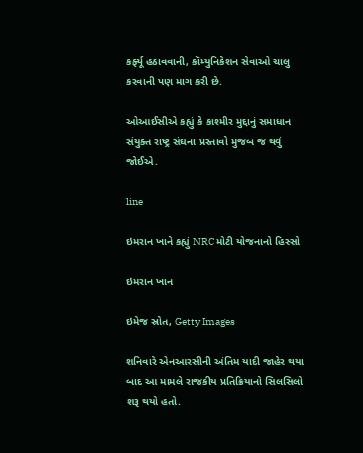કર્ફ્યૂ હઠાવવાની, કૉમ્યુનિકેશન સેવાઓ ચાલુ કરવાની પણ માગ કરી છે.

ઓઆઈસીએ કહ્યું કે કાશ્મીર મુદ્દાનું સમાધાન સંયુક્ત રાષ્ટ્ર સંઘના પ્રસ્તાવો મુજબ જ થવું જોઈએ.

line

ઇમરાન ખાને કહ્યું NRC મોટી યોજનાનો હિસ્સો

ઇમરાન ખાન

ઇમેજ સ્રોત, Getty Images

શનિવારે એનઆરસીની અંતિમ યાદી જાહેર થયા બાદ આ મામલે રાજકીય પ્રતિક્રિયાનો સિલસિલો શરૂ થયો હતો.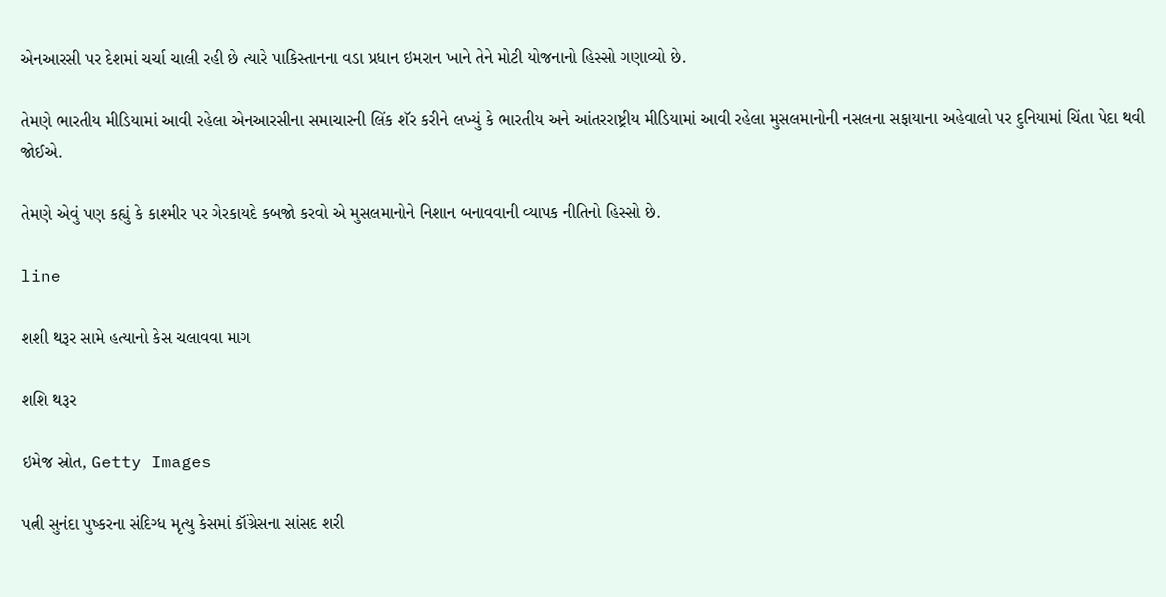એનઆરસી પર દેશમાં ચર્ચા ચાલી રહી છે ત્યારે પાકિસ્તાનના વડા પ્રધાન ઇમરાન ખાને તેને મોટી યોજનાનો હિસ્સો ગણાવ્યો છે.

તેમણે ભારતીય મીડિયામાં આવી રહેલા એનઆરસીના સમાચારની લિંક શૅર કરીને લખ્યું કે ભારતીય અને આંતરરાષ્ટ્રીય મીડિયામાં આવી રહેલા મુસલમાનોની નસલના સફાયાના અહેવાલો પર દુનિયામાં ચિંતા પેદા થવી જોઈએ.

તેમણે એવું પણ કહ્યું કે કાશ્મીર પર ગેરકાયદે કબજો કરવો એ મુસલમાનોને નિશાન બનાવવાની વ્યાપક નીતિનો હિસ્સો છે.

line

શશી થરૂર સામે હત્યાનો કેસ ચલાવવા માગ

શશિ થરૂર

ઇમેજ સ્રોત, Getty Images

પત્ની સુનંદા પુષ્કરના સંદિગ્ધ મૃત્યુ કેસમાં કૉંગ્રેસના સાંસદ શરી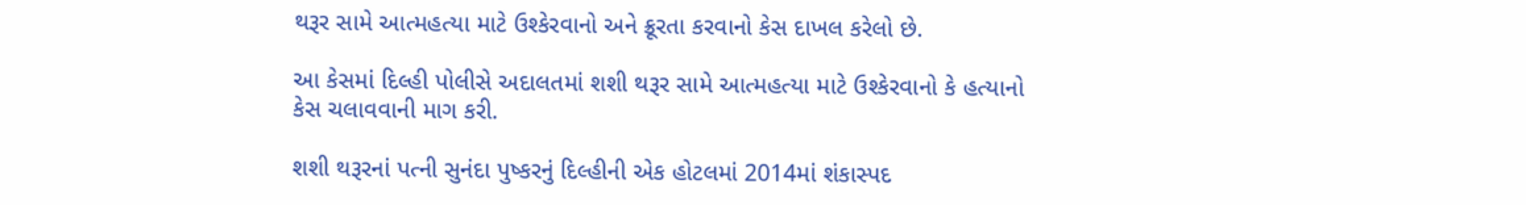થરૂર સામે આત્મહત્યા માટે ઉશ્કેરવાનો અને ક્રૂરતા કરવાનો કેસ દાખલ કરેલો છે.

આ કેસમાં દિલ્હી પોલીસે અદાલતમાં શશી થરૂર સામે આત્મહત્યા માટે ઉશ્કેરવાનો કે હત્યાનો કેસ ચલાવવાની માગ કરી.

શશી થરૂરનાં પત્ની સુનંદા પુષ્કરનું દિલ્હીની એક હોટલમાં 2014માં શંકાસ્પદ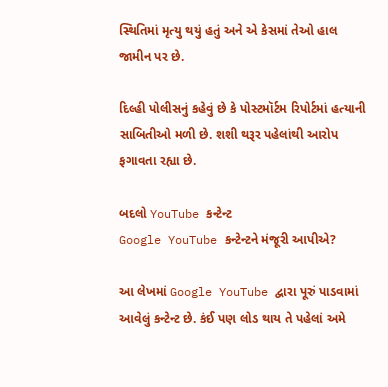સ્થિતિમાં મૃત્યુ થયું હતું અને એ કેસમાં તેઓ હાલ જામીન પર છે.

દિલ્હી પોલીસનું કહેવું છે કે પોસ્ટમૉર્ટમ રિપોર્ટમાં હત્યાની સાબિતીઓ મળી છે. શશી થરૂર પહેલાંથી આરોપ ફગાવતા રહ્યા છે.

બદલો YouTube કન્ટેન્ટ
Google YouTube કન્ટેન્ટને મંજૂરી આપીએ?

આ લેખમાં Google YouTube દ્વારા પૂરું પાડવામાં આવેલું કન્ટેન્ટ છે. કંઈ પણ લોડ થાય તે પહેલાં અમે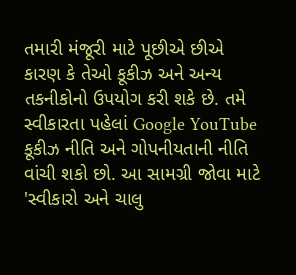તમારી મંજૂરી માટે પૂછીએ છીએ કારણ કે તેઓ કૂકીઝ અને અન્ય તકનીકોનો ઉપયોગ કરી શકે છે. તમે સ્વીકારતા પહેલાં Google YouTube કૂકીઝ નીતિ અને ગોપનીયતાની નીતિ વાંચી શકો છો. આ સામગ્રી જોવા માટે 'સ્વીકારો અને ચાલુ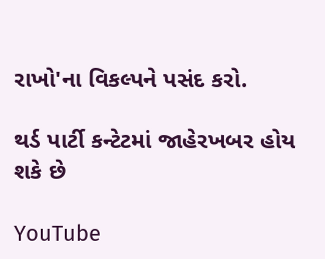રાખો'ના વિકલ્પને પસંદ કરો.

થર્ડ પાર્ટી કન્ટેટમાં જાહેરખબર હોય શકે છે

YouTube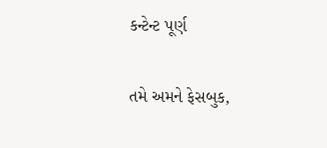કન્ટેન્ટ પૂર્ણ

તમે અમને ફેસબુક,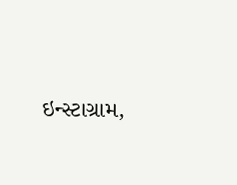ઇન્સ્ટાગ્રામ,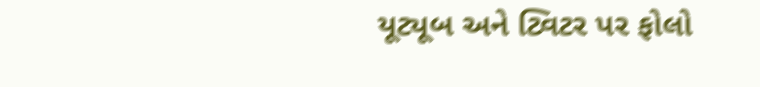યૂટ્યૂબ અને ટ્વિટર પર ફોલો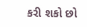કરી શકો છો